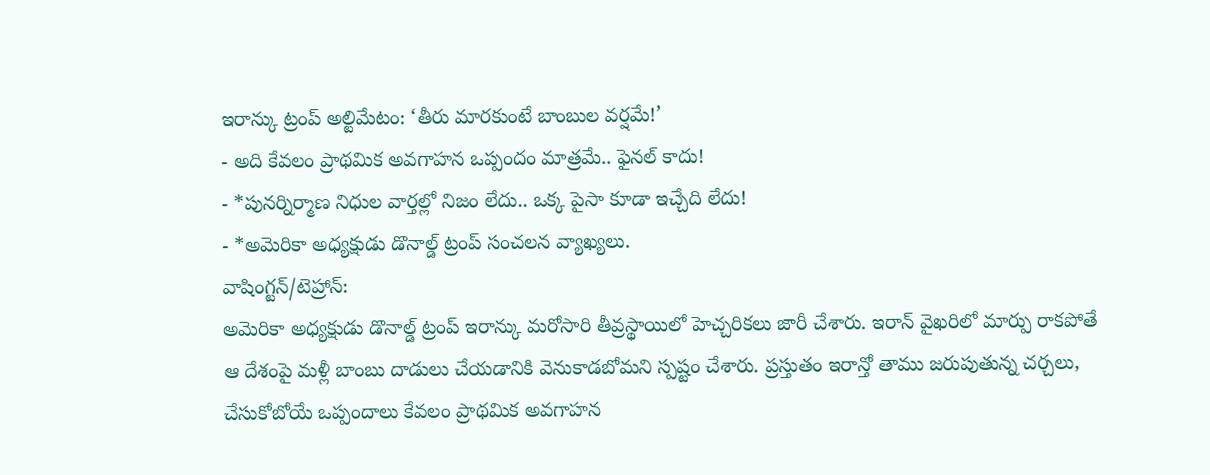ఇరాన్కు ట్రంప్ అల్టిమేటం: ‘తీరు మారకుంటే బాంబుల వర్షమే!’
- అది కేవలం ప్రాథమిక అవగాహన ఒప్పందం మాత్రమే.. ఫైనల్ కాదు!
- *పునర్నిర్మాణ నిధుల వార్తల్లో నిజం లేదు.. ఒక్క పైసా కూడా ఇచ్చేది లేదు!
- *అమెరికా అధ్యక్షుడు డొనాల్డ్ ట్రంప్ సంచలన వ్యాఖ్యలు.
వాషింగ్టన్/టెహ్రాన్:
అమెరికా అధ్యక్షుడు డొనాల్డ్ ట్రంప్ ఇరాన్కు మరోసారి తీవ్రస్థాయిలో హెచ్చరికలు జారీ చేశారు. ఇరాన్ వైఖరిలో మార్పు రాకపోతే ఆ దేశంపై మళ్లీ బాంబు దాడులు చేయడానికి వెనుకాడబోమని స్పష్టం చేశారు. ప్రస్తుతం ఇరాన్తో తాము జరుపుతున్న చర్చలు, చేసుకోబోయే ఒప్పందాలు కేవలం ప్రాథమిక అవగాహన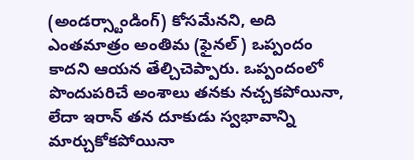(అండర్స్టాండింగ్) కోసమేనని, అది ఎంతమాత్రం అంతిమ (ఫైనల్) ఒప్పందం కాదని ఆయన తేల్చిచెప్పారు. ఒప్పందంలో పొందుపరిచే అంశాలు తనకు నచ్చకపోయినా, లేదా ఇరాన్ తన దూకుడు స్వభావాన్ని మార్చుకోకపోయినా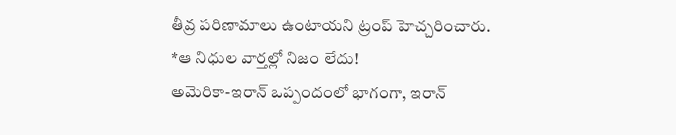తీవ్ర పరిణామాలు ఉంటాయని ట్రంప్ హెచ్చరించారు.
*ఆ నిధుల వార్తల్లో నిజం లేదు!
అమెరికా-ఇరాన్ ఒప్పందంలో భాగంగా, ఇరాన్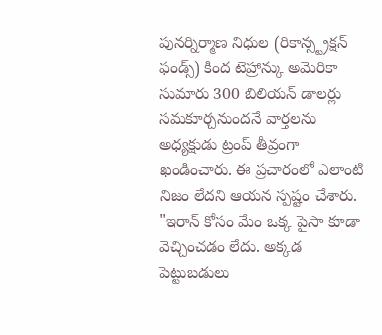పునర్నిర్మాణ నిధుల (రికాన్స్ట్రక్షన్ ఫండ్స్) కింద టెహ్రాన్కు అమెరికా సుమారు 300 బిలియన్ డాలర్లు సమకూర్చనుందనే వార్తలను అధ్యక్షుడు ట్రంప్ తీవ్రంగా ఖండించారు. ఈ ప్రచారంలో ఎలాంటి నిజం లేదని ఆయన స్పష్టం చేశారు. "ఇరాన్ కోసం మేం ఒక్క పైసా కూడా వెచ్చించడం లేదు. అక్కడ పెట్టుబడులు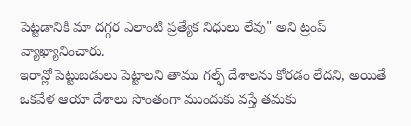పెట్టడానికి మా దగ్గర ఎలాంటి ప్రత్యేక నిధులు లేవు" అని ట్రంప్ వ్యాఖ్యానించారు.
ఇరాన్లో పెట్టుబడులు పెట్టాలని తాము గల్ఫ్ దేశాలను కోరడం లేదని, అయితే ఒకవేళ ఆయా దేశాలు సొంతంగా ముందుకు వస్తే తమకు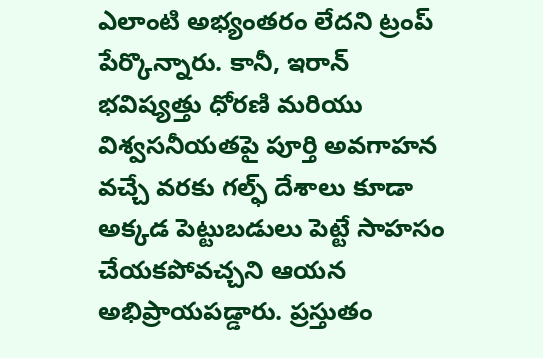ఎలాంటి అభ్యంతరం లేదని ట్రంప్ పేర్కొన్నారు. కానీ, ఇరాన్ భవిష్యత్తు ధోరణి మరియు విశ్వసనీయతపై పూర్తి అవగాహన వచ్చే వరకు గల్ఫ్ దేశాలు కూడా అక్కడ పెట్టుబడులు పెట్టే సాహసం చేయకపోవచ్చని ఆయన అభిప్రాయపడ్డారు. ప్రస్తుతం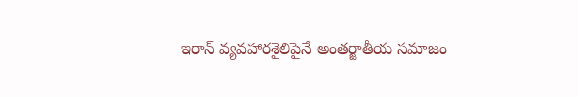ఇరాన్ వ్యవహారశైలిపైనే అంతర్జాతీయ సమాజం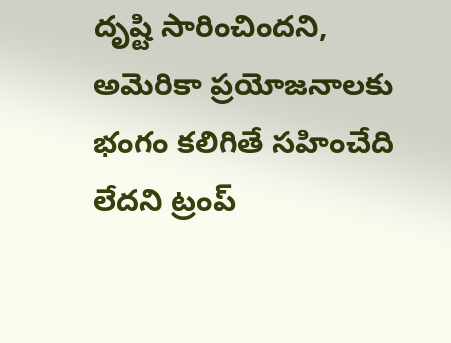దృష్టి సారించిందని, అమెరికా ప్రయోజనాలకు భంగం కలిగితే సహించేది లేదని ట్రంప్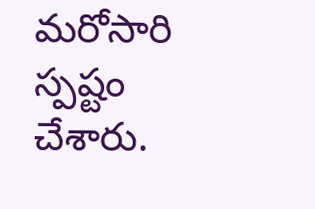మరోసారి స్పష్టం చేశారు.